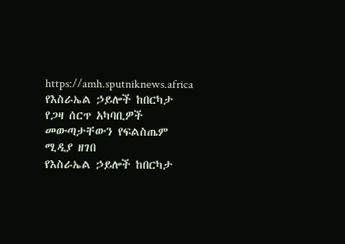https://amh.sputniknews.africa
የእስራኤል ኃይሎች ከበርካታ የጋዛ ሰርጥ አካባቢዎች መውጣታቸውን የፍልስጤም ሚዲያ ዘገበ
የእስራኤል ኃይሎች ከበርካታ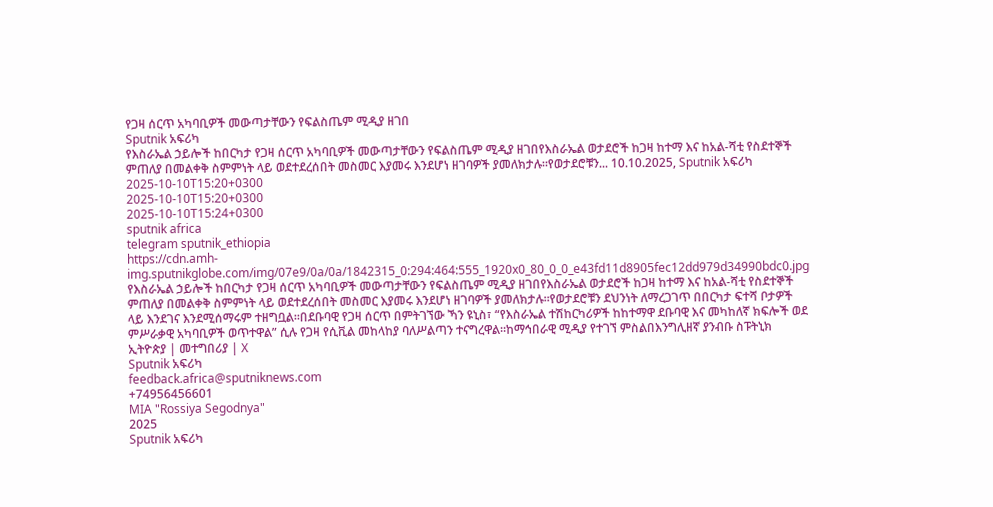የጋዛ ሰርጥ አካባቢዎች መውጣታቸውን የፍልስጤም ሚዲያ ዘገበ
Sputnik አፍሪካ
የእስራኤል ኃይሎች ከበርካታ የጋዛ ሰርጥ አካባቢዎች መውጣታቸውን የፍልስጤም ሚዲያ ዘገበየእስራኤል ወታደሮች ከጋዛ ከተማ እና ከአል-ሻቲ የስደተኞች ምጠለያ በመልቀቅ ስምምነት ላይ ወደተደረሰበት መስመር እያመሩ እንደሆነ ዘገባዎች ያመለክታሉ።የወታደሮቹን... 10.10.2025, Sputnik አፍሪካ
2025-10-10T15:20+0300
2025-10-10T15:20+0300
2025-10-10T15:24+0300
sputnik africa
telegram sputnik_ethiopia
https://cdn.amh-img.sputnikglobe.com/img/07e9/0a/0a/1842315_0:294:464:555_1920x0_80_0_0_e43fd11d8905fec12dd979d34990bdc0.jpg
የእስራኤል ኃይሎች ከበርካታ የጋዛ ሰርጥ አካባቢዎች መውጣታቸውን የፍልስጤም ሚዲያ ዘገበየእስራኤል ወታደሮች ከጋዛ ከተማ እና ከአል-ሻቲ የስደተኞች ምጠለያ በመልቀቅ ስምምነት ላይ ወደተደረሰበት መስመር እያመሩ እንደሆነ ዘገባዎች ያመለክታሉ።የወታደሮቹን ደህንነት ለማረጋገጥ በበርካታ ፍተሻ ቦታዎች ላይ እንደገና እንደሚሰማሩም ተዘግቧል።በደቡባዊ የጋዛ ሰርጥ በምትገኘው ኻን ዩኒስ፣ “የእስራኤል ተሽከርካሪዎች ከከተማዋ ደቡባዊ እና መካከለኛ ክፍሎች ወደ ምሥራቃዊ አካባቢዎች ወጥተዋል” ሲሉ የጋዛ የሲቪል መከላከያ ባለሥልጣን ተናግረዋል።ከማኅበራዊ ሚዲያ የተገኘ ምስልበእንግሊዘኛ ያንብቡ ስፑትኒክ ኢትዮጵያ | መተግበሪያ | X
Sputnik አፍሪካ
feedback.africa@sputniknews.com
+74956456601
MIA "Rossiya Segodnya"
2025
Sputnik አፍሪካ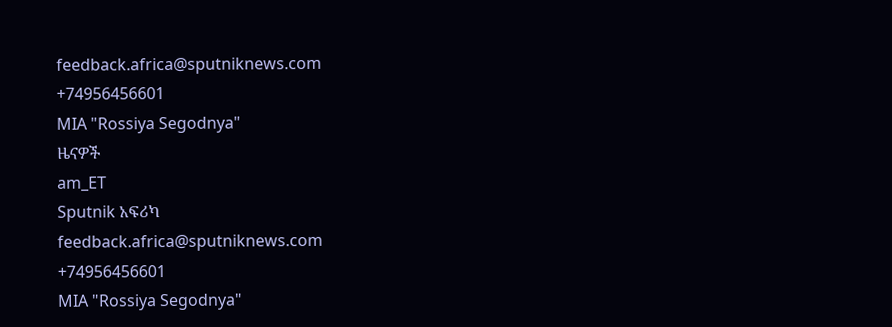feedback.africa@sputniknews.com
+74956456601
MIA "Rossiya Segodnya"
ዜናዎች
am_ET
Sputnik አፍሪካ
feedback.africa@sputniknews.com
+74956456601
MIA "Rossiya Segodnya"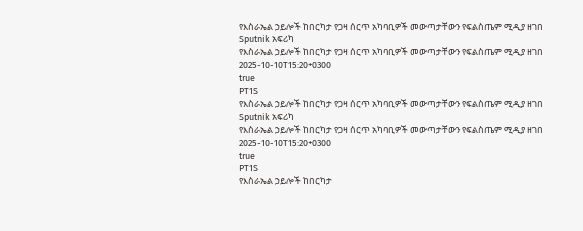የእስራኤል ኃይሎች ከበርካታ የጋዛ ሰርጥ አካባቢዎች መውጣታቸውን የፍልስጤም ሚዲያ ዘገበ
Sputnik አፍሪካ
የእስራኤል ኃይሎች ከበርካታ የጋዛ ሰርጥ አካባቢዎች መውጣታቸውን የፍልስጤም ሚዲያ ዘገበ
2025-10-10T15:20+0300
true
PT1S
የእስራኤል ኃይሎች ከበርካታ የጋዛ ሰርጥ አካባቢዎች መውጣታቸውን የፍልስጤም ሚዲያ ዘገበ
Sputnik አፍሪካ
የእስራኤል ኃይሎች ከበርካታ የጋዛ ሰርጥ አካባቢዎች መውጣታቸውን የፍልስጤም ሚዲያ ዘገበ
2025-10-10T15:20+0300
true
PT1S
የእስራኤል ኃይሎች ከበርካታ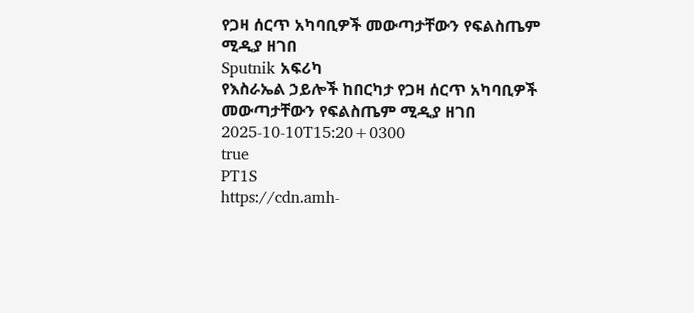የጋዛ ሰርጥ አካባቢዎች መውጣታቸውን የፍልስጤም ሚዲያ ዘገበ
Sputnik አፍሪካ
የእስራኤል ኃይሎች ከበርካታ የጋዛ ሰርጥ አካባቢዎች መውጣታቸውን የፍልስጤም ሚዲያ ዘገበ
2025-10-10T15:20+0300
true
PT1S
https://cdn.amh-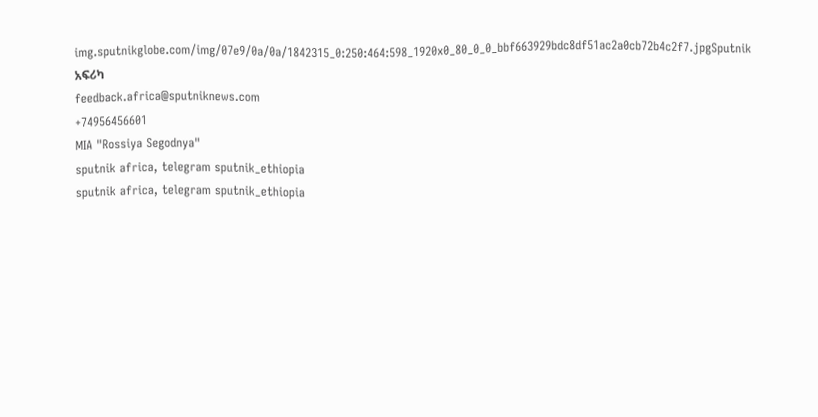img.sputnikglobe.com/img/07e9/0a/0a/1842315_0:250:464:598_1920x0_80_0_0_bbf663929bdc8df51ac2a0cb72b4c2f7.jpgSputnik አፍሪካ
feedback.africa@sputniknews.com
+74956456601
MIA "Rossiya Segodnya"
sputnik africa, telegram sputnik_ethiopia
sputnik africa, telegram sputnik_ethiopia